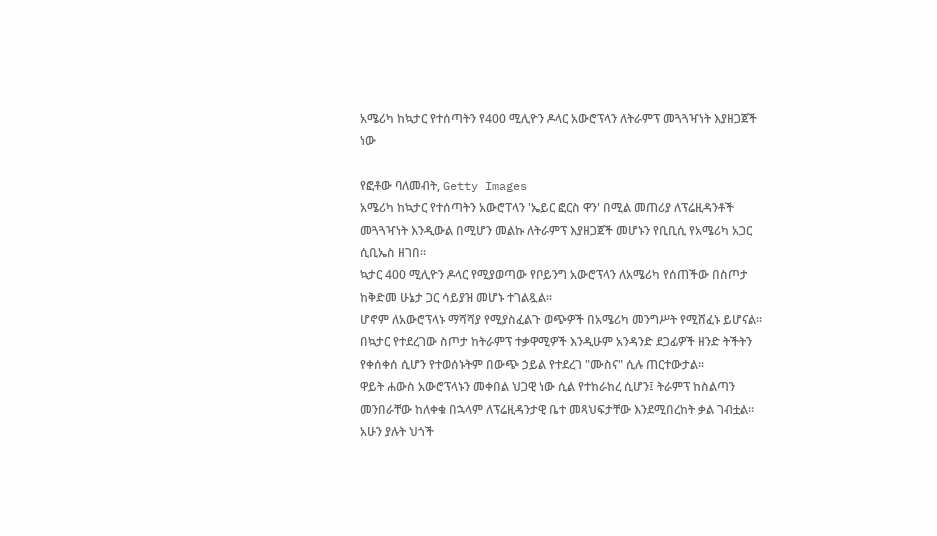አሜሪካ ከኳታር የተሰጣትን የ400 ሚሊዮን ዶላር አውሮፕላን ለትራምፕ መጓጓዣነት እያዘጋጀች ነው

የፎቶው ባለመብት, Getty Images
አሜሪካ ከኳታር የተሰጣትን አውሮፐላን 'ኤይር ፎርስ ዋን' በሚል መጠሪያ ለፕሬዚዳንቶች መጓጓዣነት እንዲውል በሚሆን መልኩ ለትራምፕ እያዘጋጀች መሆኑን የቢቢሲ የአሜሪካ አጋር ሲቢኤስ ዘገበ።
ኳታር 400 ሚሊዮን ዶላር የሚያወጣው የቦይንግ አውሮፕላን ለአሜሪካ የሰጠችው በስጦታ ከቅድመ ሁኔታ ጋር ሳይያዝ መሆኑ ተገልጿል።
ሆኖም ለአውሮፕላኑ ማሻሻያ የሚያስፈልጉ ወጭዎች በአሜሪካ መንግሥት የሚሸፈኑ ይሆናል።
በኳታር የተደረገው ስጦታ ከትራምፕ ተቃዋሚዎች እንዲሁም አንዳንድ ደጋፊዎች ዘንድ ትችትን የቀሰቀሰ ሲሆን የተወሰኑትም በውጭ ኃይል የተደረገ "ሙስና" ሲሉ ጠርተውታል።
ዋይት ሐውስ አውሮፕላኑን መቀበል ህጋዊ ነው ሲል የተከራከረ ሲሆን፤ ትራምፕ ከስልጣን መንበራቸው ከለቀቁ በኋላም ለፕሬዚዳንታዊ ቤተ መጻህፍታቸው እንደሚበረከት ቃል ገብቷል።
አሁን ያሉት ህጎች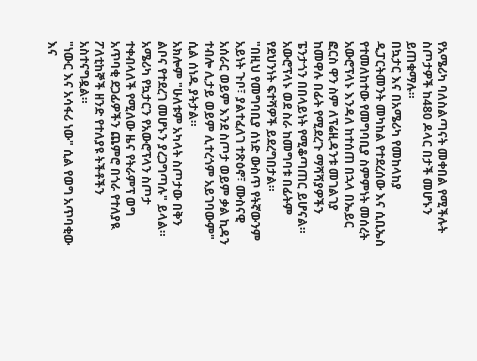የአሜሪካ ባለስልጣናት መቀበል የሚችሉት ስጦታዎች ከ480 ዶላር በታች መሆኑን ይጠቁማሉ።
በኳታር እና በአሜሪካ የመከላከያ ዲፓርትመንት መካከል የተደረሰው እና ሲቢኤስ የተመለከተው የመግባቢያ ስምምነት መሰረት አውሮፕላኑ እንዳለ ከተሰጠ በኋላ በኤይር ፎርስ ዋን ስም ለፕሬዚዳንቱ መገልገያ ከመዋሉ በፊት የሚደረጉ ማሻሻያዎችን ፔንታጎን በበላይነት የሚቆጣጠር ይሆናል።
አውሮፕላኑ ወደ ስራ ከመግባቱ በፊትም የደህንነት ፍተሻዎች ይደረግበታል።
"በዚህ የመግባቢያ ሰነድ ውስጥ የትኛውንም አይነት ጉቦ፣ ያልተፈለገ ተጽዕኖ፣ ሙስናዊ አሰራር ወይም እንደ ስጦታ ወይም ቃል ኪዳን ተብሎ ሊታይ ወይም ሊተረጎም አይገባውም" ሲል ሰነዱ ያትታል።
አክሎም "ሁለቱም አካላት ስጦታው በቅን ልቦና የተደረገ መሆኑን ያረጋግጣሉ" ይላል።
አሜሪካ የኳታርን የአውሮፕላን ስጦታ ተቀብላለች የሚለው ዜና የትራምፕ ወግ አጥባቂ ደጋፊዎችን ጨምሮ በጎራ የተለያዪ ፖለቲከኞች ዘንድ የተለያዩ ትችቶችን አስተናግዷል።
"ነውር እና አሳፋሪ ነው" ሲል የወግ አጥባቂው እና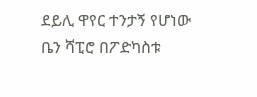ደይሊ ዋየር ተንታኝ የሆነው ቤን ሻፒሮ በፖድካስቱ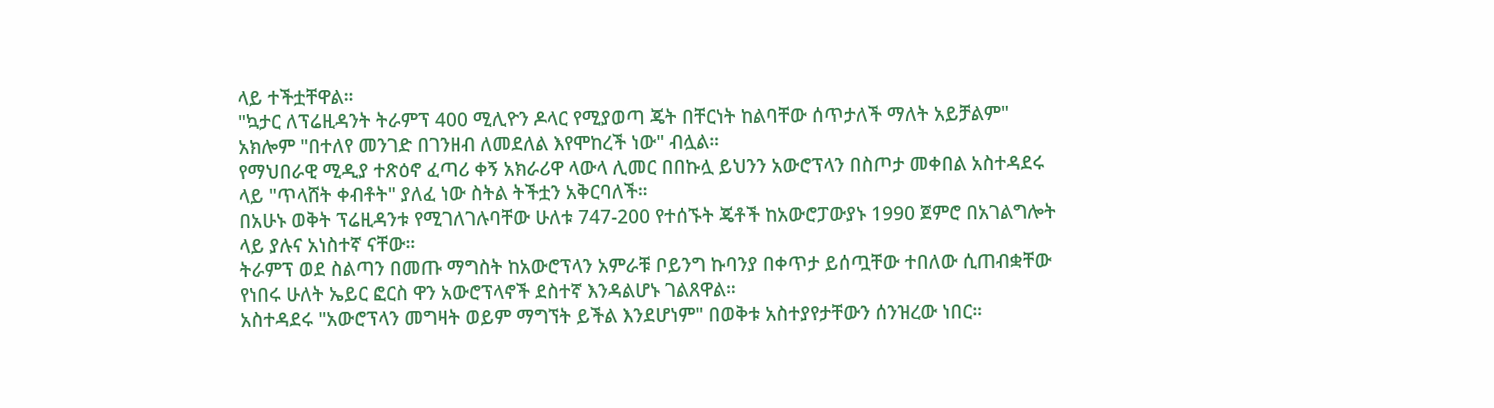ላይ ተችቷቸዋል።
"ኳታር ለፕሬዚዳንት ትራምፕ 400 ሚሊዮን ዶላር የሚያወጣ ጄት በቸርነት ከልባቸው ሰጥታለች ማለት አይቻልም"
አክሎም "በተለየ መንገድ በገንዘብ ለመደለል እየሞከረች ነው" ብሏል።
የማህበራዊ ሚዲያ ተጽዕኖ ፈጣሪ ቀኝ አክራሪዋ ላውላ ሊመር በበኩሏ ይህንን አውሮፕላን በስጦታ መቀበል አስተዳደሩ ላይ "ጥላሸት ቀብቶት" ያለፈ ነው ስትል ትችቷን አቅርባለች።
በአሁኑ ወቅት ፕሬዚዳንቱ የሚገለገሉባቸው ሁለቱ 747-200 የተሰኙት ጄቶች ከአውሮፓውያኑ 1990 ጀምሮ በአገልግሎት ላይ ያሉና አነስተኛ ናቸው።
ትራምፕ ወደ ስልጣን በመጡ ማግስት ከአውሮፕላን አምራቹ ቦይንግ ኩባንያ በቀጥታ ይሰጧቸው ተበለው ሲጠብቋቸው የነበሩ ሁለት ኤይር ፎርስ ዋን አውሮፕላኖች ደስተኛ እንዳልሆኑ ገልጸዋል።
አስተዳደሩ "አውሮፕላን መግዛት ወይም ማግኘት ይችል እንደሆነም" በወቅቱ አስተያየታቸውን ሰንዝረው ነበር።